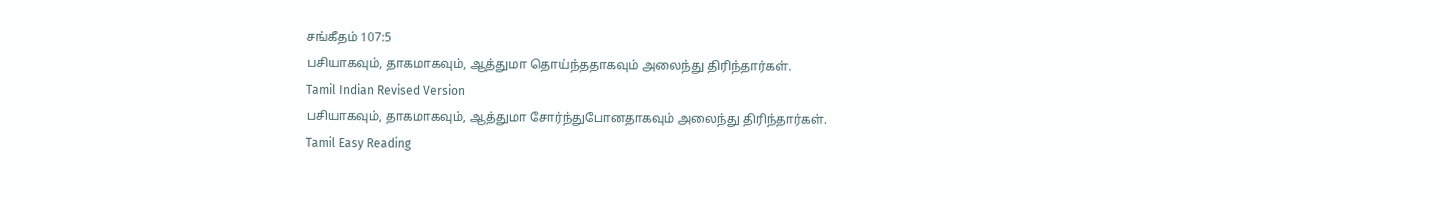சங்கீதம் 107:5
பசியாகவும், தாகமாகவும், ஆத்துமா தொய்ந்ததாகவும் அலைந்து திரிந்தார்கள்.
Tamil Indian Revised Version
பசியாகவும், தாகமாகவும், ஆத்துமா சோர்ந்துபோனதாகவும் அலைந்து திரிந்தார்கள்.
Tamil Easy Reading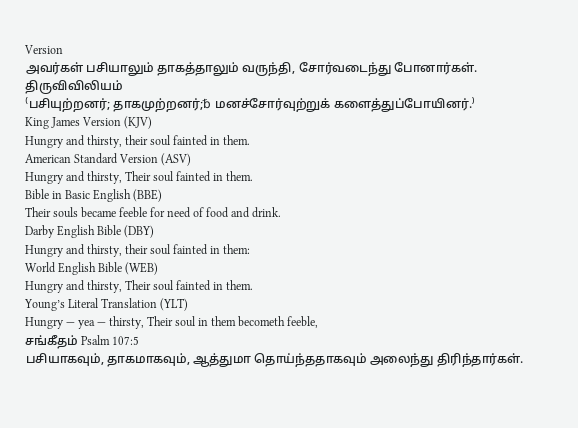Version
அவர்கள் பசியாலும் தாகத்தாலும் வருந்தி, சோர்வடைந்து போனார்கள்.
திருவிவிலியம்
⁽பசியுற்றனர்; தாகமுற்றனர்;␢ மனச்சோர்வுற்றுக் களைத்துப்போயினர்.⁾
King James Version (KJV)
Hungry and thirsty, their soul fainted in them.
American Standard Version (ASV)
Hungry and thirsty, Their soul fainted in them.
Bible in Basic English (BBE)
Their souls became feeble for need of food and drink.
Darby English Bible (DBY)
Hungry and thirsty, their soul fainted in them:
World English Bible (WEB)
Hungry and thirsty, Their soul fainted in them.
Young’s Literal Translation (YLT)
Hungry — yea — thirsty, Their soul in them becometh feeble,
சங்கீதம் Psalm 107:5
பசியாகவும், தாகமாகவும், ஆத்துமா தொய்ந்ததாகவும் அலைந்து திரிந்தார்கள்.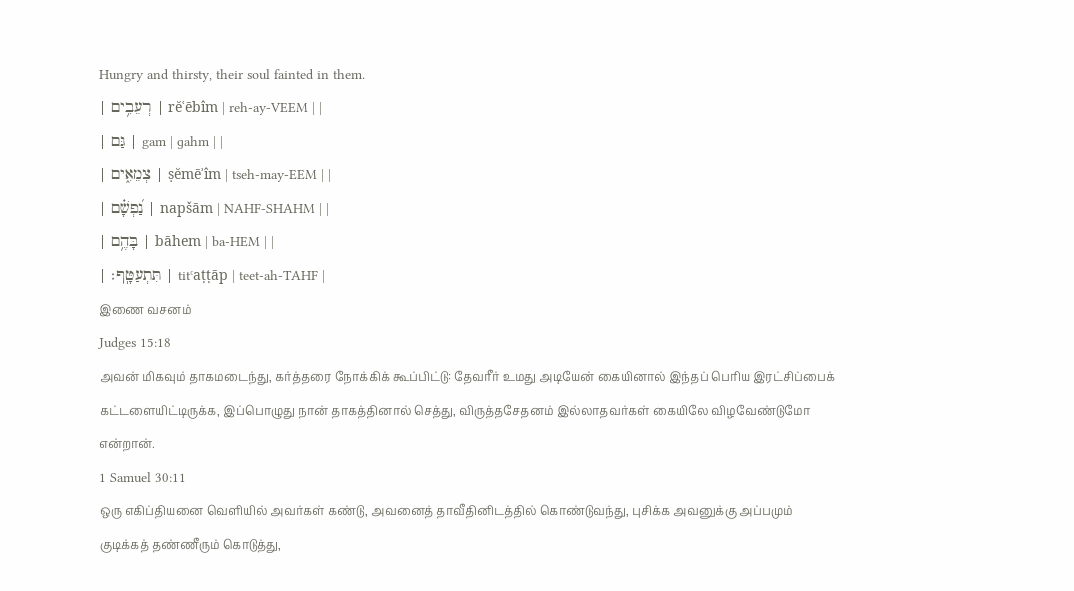Hungry and thirsty, their soul fainted in them.
| רְעֵבִ֥ים | rĕʿēbîm | reh-ay-VEEM | |
| גַּם | gam | ɡahm | |
| צְמֵאִ֑ים | ṣĕmēʾîm | tseh-may-EEM | |
| נַ֝פְשָׁ֗ם | napšām | NAHF-SHAHM | |
| בָּהֶ֥ם | bāhem | ba-HEM | |
| תִּתְעַטָּֽף׃ | titʿaṭṭāp | teet-ah-TAHF |
இணை வசனம்
Judges 15:18
அவன் மிகவும் தாகமடைந்து, கர்த்தரை நோக்கிக் கூப்பிட்டு: தேவரீர் உமது அடியேன் கையினால் இந்தப் பெரிய இரட்சிப்பைக் கட்டளையிட்டிருக்க, இப்பொழுது நான் தாகத்தினால் செத்து, விருத்தசேதனம் இல்லாதவர்கள் கையிலே விழவேண்டுமோ என்றான்.
1 Samuel 30:11
ஒரு எகிப்தியனை வெளியில் அவர்கள் கண்டு, அவனைத் தாவீதினிடத்தில் கொண்டுவந்து, புசிக்க அவனுக்கு அப்பமும் குடிக்கத் தண்ணீரும் கொடுத்து,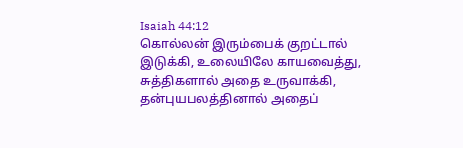Isaiah 44:12
கொல்லன் இரும்பைக் குறட்டால் இடுக்கி, உலையிலே காயவைத்து, சுத்திகளால் அதை உருவாக்கி, தன்புயபலத்தினால் அதைப்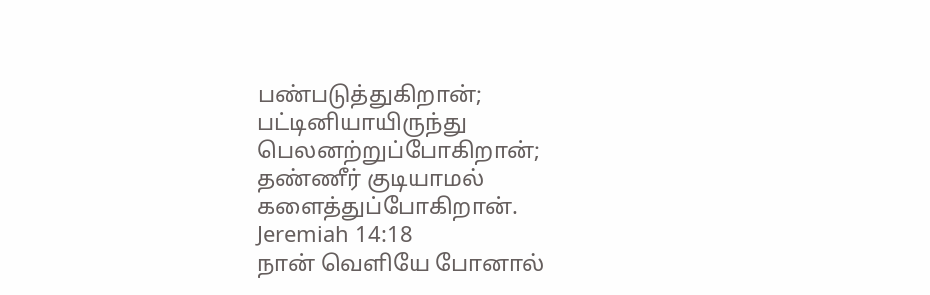பண்படுத்துகிறான்; பட்டினியாயிருந்து பெலனற்றுப்போகிறான்; தண்ணீர் குடியாமல் களைத்துப்போகிறான்.
Jeremiah 14:18
நான் வெளியே போனால்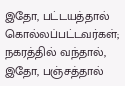இதோ, பட்டயத்தால் கொல்லப்பட்டவர்கள்; நகரத்தில் வந்தால், இதோ, பஞ்சத்தால்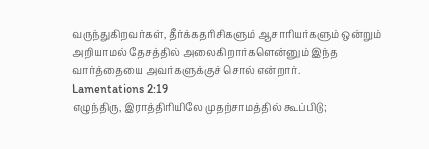வருந்துகிறவர்கள், தீர்க்கதரிசிகளும் ஆசாரியர்களும் ஒன்றும் அறியாமல் தேசத்தில் அலைகிறார்களென்னும் இந்த வார்த்தையை அவர்களுக்குச் சொல் என்றார்.
Lamentations 2:19
எழுந்திரு, இராத்திரியிலே முதற்சாமத்தில் கூப்பிடு;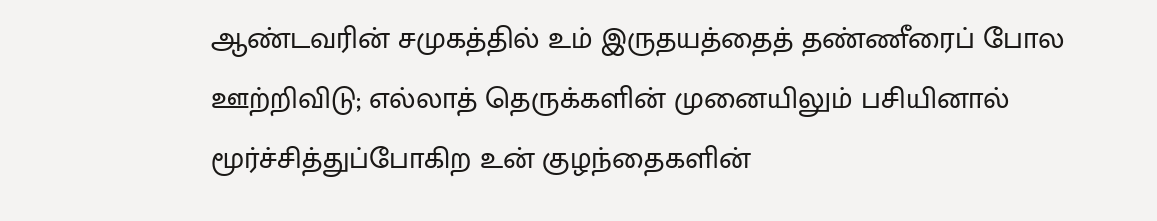ஆண்டவரின் சமுகத்தில் உம் இருதயத்தைத் தண்ணீரைப் போல ஊற்றிவிடு; எல்லாத் தெருக்களின் முனையிலும் பசியினால் மூர்ச்சித்துப்போகிற உன் குழந்தைகளின்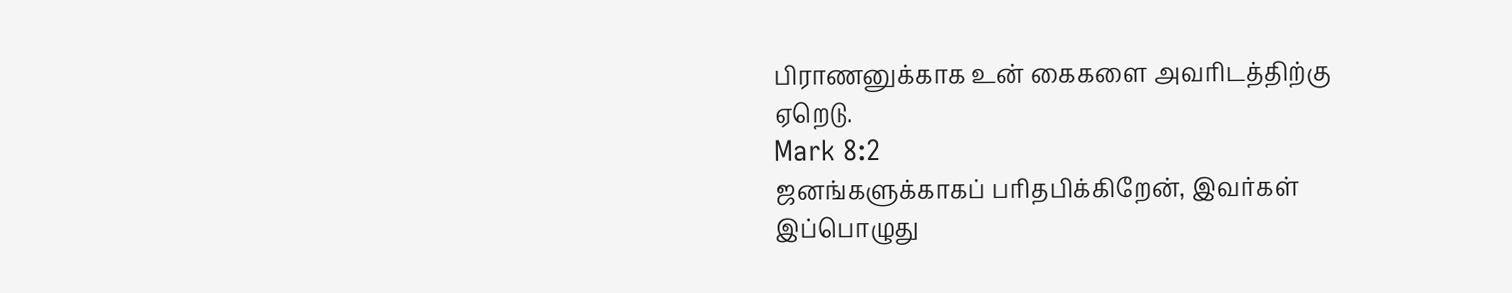பிராணனுக்காக உன் கைகளை அவரிடத்திற்கு ஏறெடு.
Mark 8:2
ஜனங்களுக்காகப் பரிதபிக்கிறேன், இவர்கள் இப்பொழுது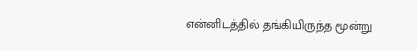என்னிடத்தில் தங்கியிருந்த மூன்று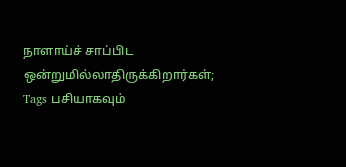நாளாய்ச் சாப்பிட ஒன்றுமில்லாதிருக்கிறார்கள்;
Tags பசியாகவும்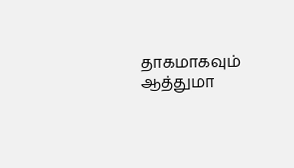தாகமாகவும் ஆத்துமா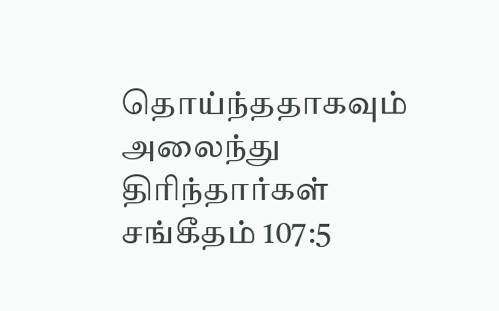தொய்ந்ததாகவும் அலைந்து திரிந்தார்கள்
சங்கீதம் 107:5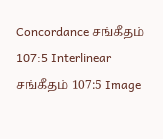Concordance சங்கீதம் 107:5 Interlinear சங்கீதம் 107:5 Image